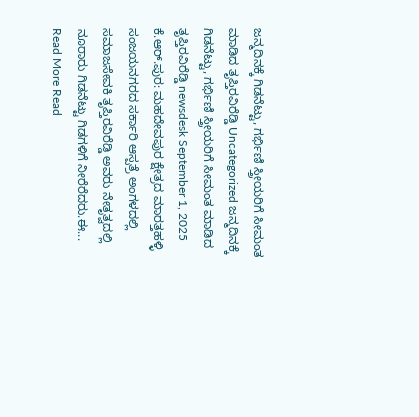ಜನ್ಮದಿನಕ್ಕೆ ಗಿಡನೆಟ್ಟು, ಗರ್ಭಿಣಿ ಸ್ತ್ರೀಯರಿಗೆ ಸೀಮಂತ ಮಾಡಿದ ತೃಪ್ತಿರವಿರೆಡ್ಡಿ Uncategorized ಜನ್ಮದಿನಕ್ಕೆ ಗಿಡನೆಟ್ಟು, ಗರ್ಭಿಣಿ ಸ್ತ್ರೀಯರಿಗೆ ಸೀಮಂತ ಮಾಡಿದ ತೃಪ್ತಿರವಿರೆಡ್ಡಿ newsdesk September 1, 2025 ಕೆ.ಆರ್.ಪುರ: ಮಹದೇವಪುರ ಕ್ಷೇತ್ರದ ಮಾರತ್ತಹಳ್ಳಿ ಸಂಜಯನಗರದ ಸರ್ಕಾರಿ ಆಸ್ಪತ್ರೆ ಅಂಗಳದಲ್ಲಿ ಸಮಾಜಸೇವಕಿ ತೃಪ್ತಿರವಿರೆಡ್ಡಿ ಅವರು ನೇತೃತ್ವದಲ್ಲಿ ನೂರಾರು ಗಿಡನೆಟ್ಟು ಗಿಡಗಳಿಗೆ ನೀರೆರೆದರು.ಈ... Read More Read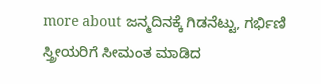more about ಜನ್ಮದಿನಕ್ಕೆ ಗಿಡನೆಟ್ಟು, ಗರ್ಭಿಣಿ ಸ್ತ್ರೀಯರಿಗೆ ಸೀಮಂತ ಮಾಡಿದ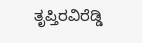ತೃಪ್ತಿರವಿರೆಡ್ಡಿ